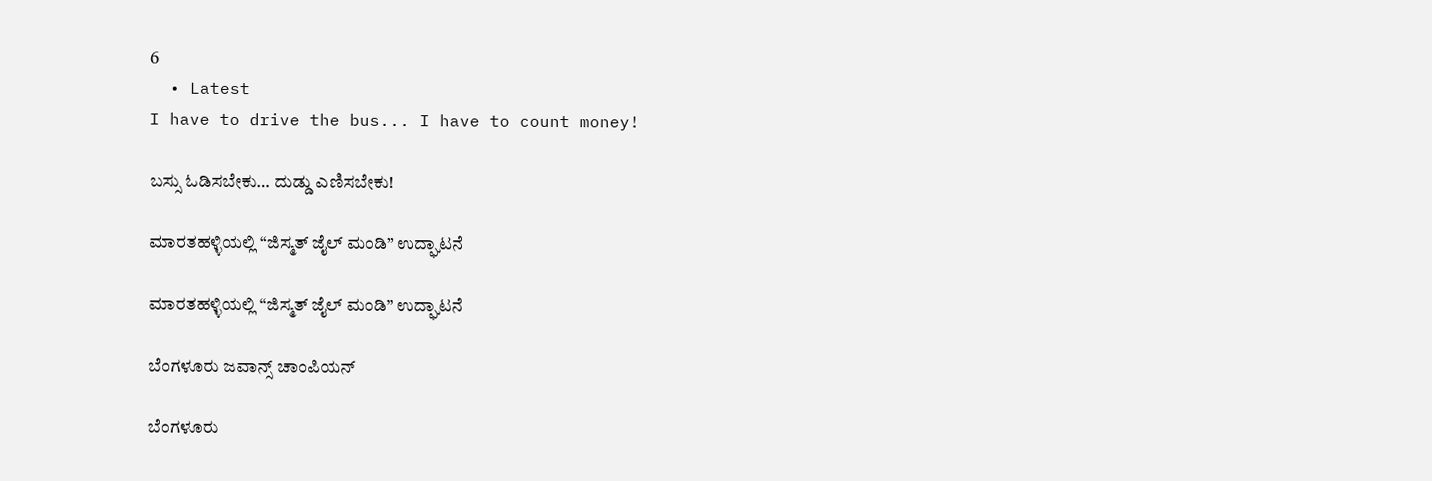6
  • Latest
I have to drive the bus... I have to count money!

ಬಸ್ಸು ಓಡಿಸಬೇಕು… ದುಡ್ಡು ಎಣಿಸಬೇಕು!

ಮಾರತಹಳ್ಳಿಯಲ್ಲಿ “ಜಿಸ್ಮತ್ ಜೈಲ್ ಮಂಡಿ” ಉದ್ಘಾಟನೆ

ಮಾರತಹಳ್ಳಿಯಲ್ಲಿ “ಜಿಸ್ಮತ್ ಜೈಲ್ ಮಂಡಿ” ಉದ್ಘಾಟನೆ

ಬೆಂಗಳೂರು ಜವಾನ್ಸ್ ಚಾಂಪಿಯನ್

ಬೆಂಗಳೂರು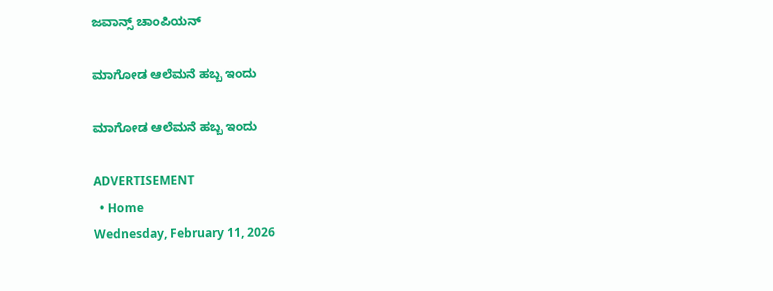ಜವಾನ್ಸ್ ಚಾಂಪಿಯನ್

ಮಾಗೋಡ ಆಲೆಮನೆ ಹಬ್ಬ ಇಂದು

ಮಾಗೋಡ ಆಲೆಮನೆ ಹಬ್ಬ ಇಂದು

ADVERTISEMENT
  • Home
Wednesday, February 11, 2026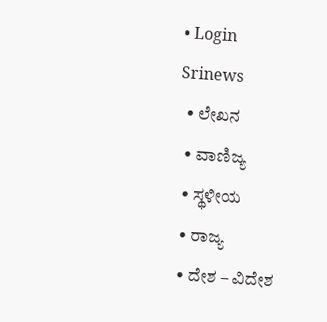• Login
Srinews
  • ಲೇಖನ
  • ವಾಣಿಜ್ಯ
  • ಸ್ಥಳೀಯ
  • ರಾಜ್ಯ
  • ದೇಶ – ವಿದೇಶ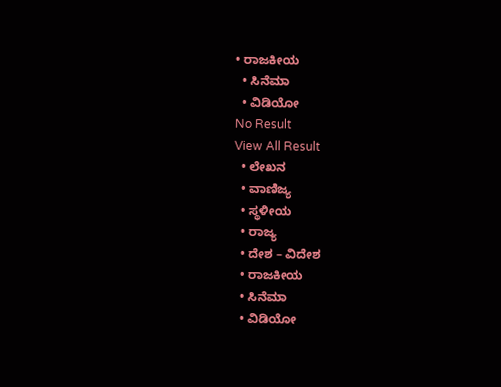• ರಾಜಕೀಯ
  • ಸಿನೆಮಾ
  • ವಿಡಿಯೋ
No Result
View All Result
  • ಲೇಖನ
  • ವಾಣಿಜ್ಯ
  • ಸ್ಥಳೀಯ
  • ರಾಜ್ಯ
  • ದೇಶ – ವಿದೇಶ
  • ರಾಜಕೀಯ
  • ಸಿನೆಮಾ
  • ವಿಡಿಯೋ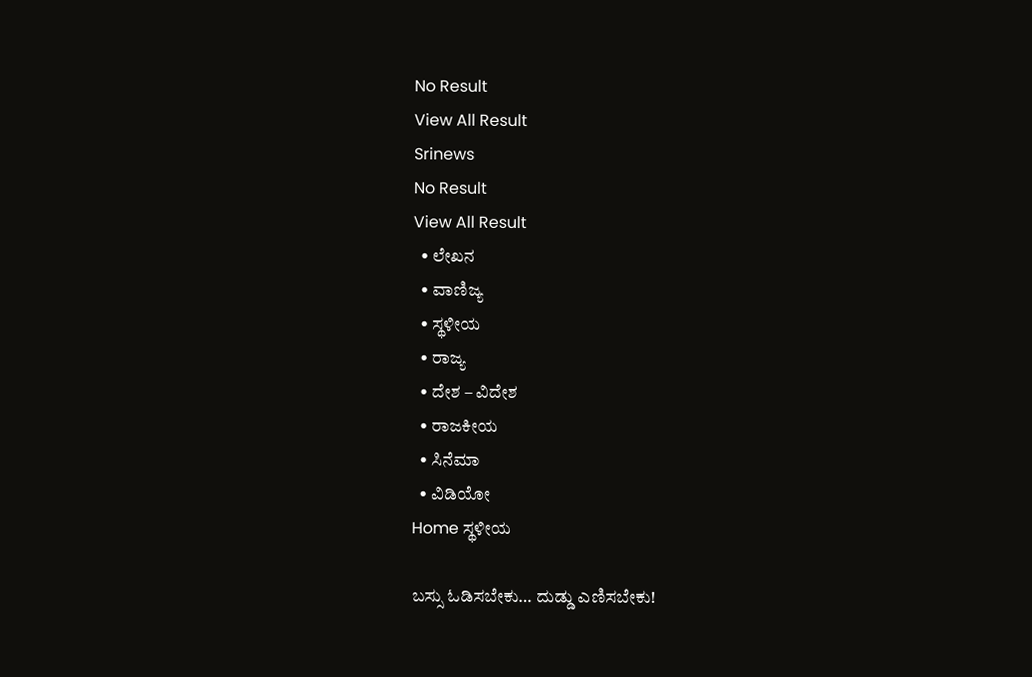No Result
View All Result
Srinews
No Result
View All Result
  • ಲೇಖನ
  • ವಾಣಿಜ್ಯ
  • ಸ್ಥಳೀಯ
  • ರಾಜ್ಯ
  • ದೇಶ – ವಿದೇಶ
  • ರಾಜಕೀಯ
  • ಸಿನೆಮಾ
  • ವಿಡಿಯೋ
Home ಸ್ಥಳೀಯ

ಬಸ್ಸು ಓಡಿಸಬೇಕು… ದುಡ್ಡು ಎಣಿಸಬೇಕು!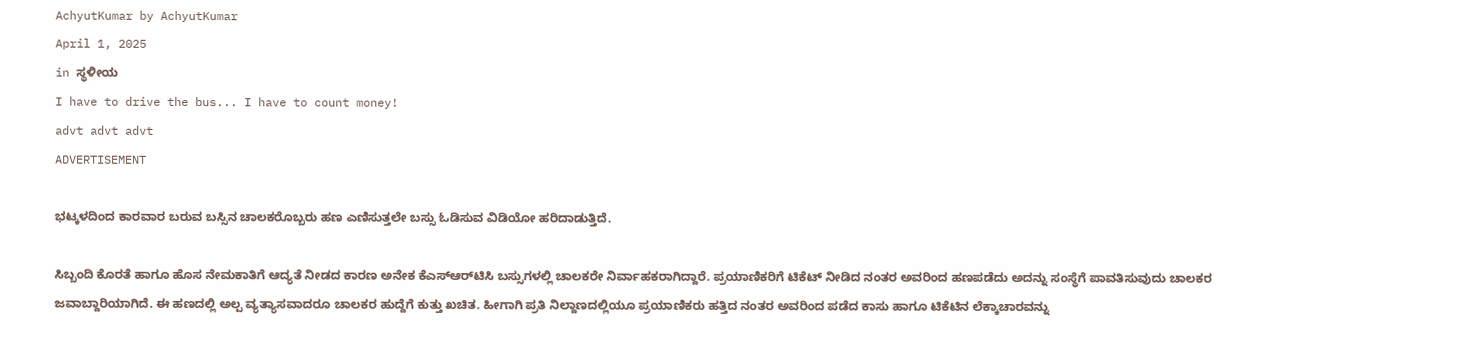AchyutKumar by AchyutKumar
April 1, 2025
in ಸ್ಥಳೀಯ
I have to drive the bus... I have to count money!
advt advt advt
ADVERTISEMENT

ಭಟ್ಕಳದಿಂದ ಕಾರವಾರ ಬರುವ ಬಸ್ಸಿನ ಚಾಲಕರೊಬ್ಬರು ಹಣ ಎಣಿಸುತ್ತಲೇ ಬಸ್ಸು ಓಡಿಸುವ ವಿಡಿಯೋ ಹರಿದಾಡುತ್ತಿದೆ.

ಸಿಬ್ಬಂದಿ ಕೊರತೆ ಹಾಗೂ ಹೊಸ ನೇಮಕಾತಿಗೆ ಆದ್ಯತೆ ನೀಡದ ಕಾರಣ ಅನೇಕ ಕೆಎಸ್‌ಆರ್‌ಟಿಸಿ ಬಸ್ಸುಗಳಲ್ಲಿ ಚಾಲಕರೇ ನಿರ್ವಾಹಕರಾಗಿದ್ದಾರೆ. ಪ್ರಯಾಣಿಕರಿಗೆ ಟಿಕೆಟ್ ನೀಡಿದ ನಂತರ ಅವರಿಂದ ಹಣಪಡೆದು ಅದನ್ನು ಸಂಸ್ಥೆಗೆ ಪಾವತಿಸುವುದು ಚಾಲಕರ ಜವಾಬ್ದಾರಿಯಾಗಿದೆ. ಈ ಹಣದಲ್ಲಿ ಅಲ್ಪ ವ್ಯತ್ಯಾಸವಾದರೂ ಚಾಲಕರ ಹುದ್ದೆಗೆ ಕುತ್ತು ಖಚಿತ. ಹೀಗಾಗಿ ಪ್ರತಿ ನಿಲ್ದಾಣದಲ್ಲಿಯೂ ಪ್ರಯಾಣಿಕರು ಹತ್ತಿದ ನಂತರ ಅವರಿಂದ ಪಡೆದ ಕಾಸು ಹಾಗೂ ಟಿಕೆಟಿನ ಲೆಕ್ಕಾಚಾರವನ್ನು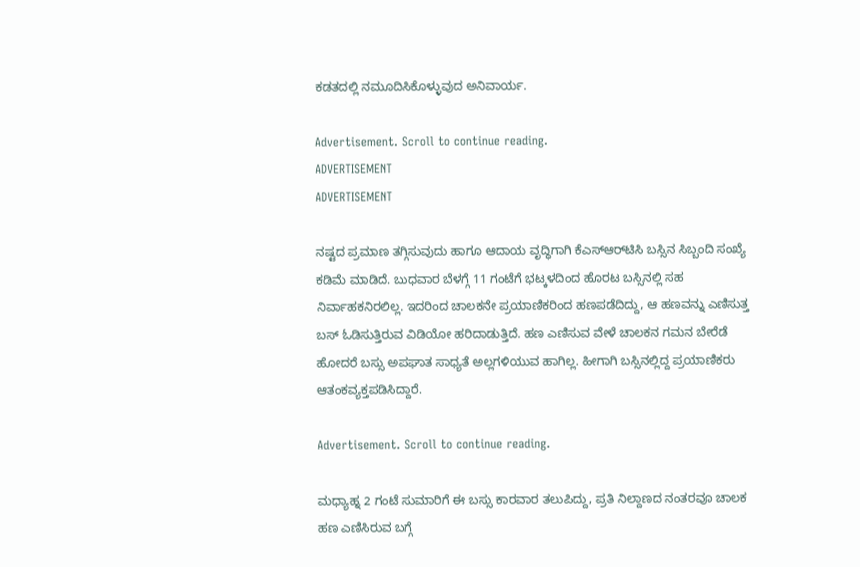ಕಡತದಲ್ಲಿ ನಮೂದಿಸಿಕೊಳ್ಳುವುದ ಅನಿವಾರ್ಯ.

Advertisement. Scroll to continue reading.
ADVERTISEMENT
ADVERTISEMENT

ನಷ್ಟದ ಪ್ರಮಾಣ ತಗ್ಗಿಸುವುದು ಹಾಗೂ ಆದಾಯ ವೃದ್ಧಿಗಾಗಿ ಕೆಎಸ್‌ಆರ್‌ಟಿಸಿ ಬಸ್ಸಿನ ಸಿಬ್ಬಂದಿ ಸಂಖ್ಯೆ ಕಡಿಮೆ ಮಾಡಿದೆ. ಬುಧವಾರ ಬೆಳಗ್ಗೆ 11 ಗಂಟೆಗೆ ಭಟ್ಕಳದಿಂದ ಹೊರಟ ಬಸ್ಸಿನಲ್ಲಿ ಸಹ ನಿರ್ವಾಹಕನಿರಲಿಲ್ಲ. ಇದರಿಂದ ಚಾಲಕನೇ ಪ್ರಯಾಣಿಕರಿಂದ ಹಣಪಡೆದಿದ್ದು, ಆ ಹಣವನ್ನು ಎಣಿಸುತ್ತ ಬಸ್ ಓಡಿಸುತ್ತಿರುವ ವಿಡಿಯೋ ಹರಿದಾಡುತ್ತಿದೆ. ಹಣ ಎಣಿಸುವ ವೇಳೆ ಚಾಲಕನ ಗಮನ ಬೇರೆಡೆ ಹೋದರೆ ಬಸ್ಸು ಅಪಘಾತ ಸಾಧ್ಯತೆ ಅಲ್ಲಗಳಿಯುವ ಹಾಗಿಲ್ಲ. ಹೀಗಾಗಿ ಬಸ್ಸಿನಲ್ಲಿದ್ದ ಪ್ರಯಾಣಿಕರು ಆತಂಕವ್ಯಕ್ತಪಡಿಸಿದ್ದಾರೆ.

Advertisement. Scroll to continue reading.

ಮಧ್ಯಾಹ್ನ 2 ಗಂಟೆ ಸುಮಾರಿಗೆ ಈ ಬಸ್ಸು ಕಾರವಾರ ತಲುಪಿದ್ದು, ಪ್ರತಿ ನಿಲ್ದಾಣದ ನಂತರವೂ ಚಾಲಕ ಹಣ ಎಣಿಸಿರುವ ಬಗ್ಗೆ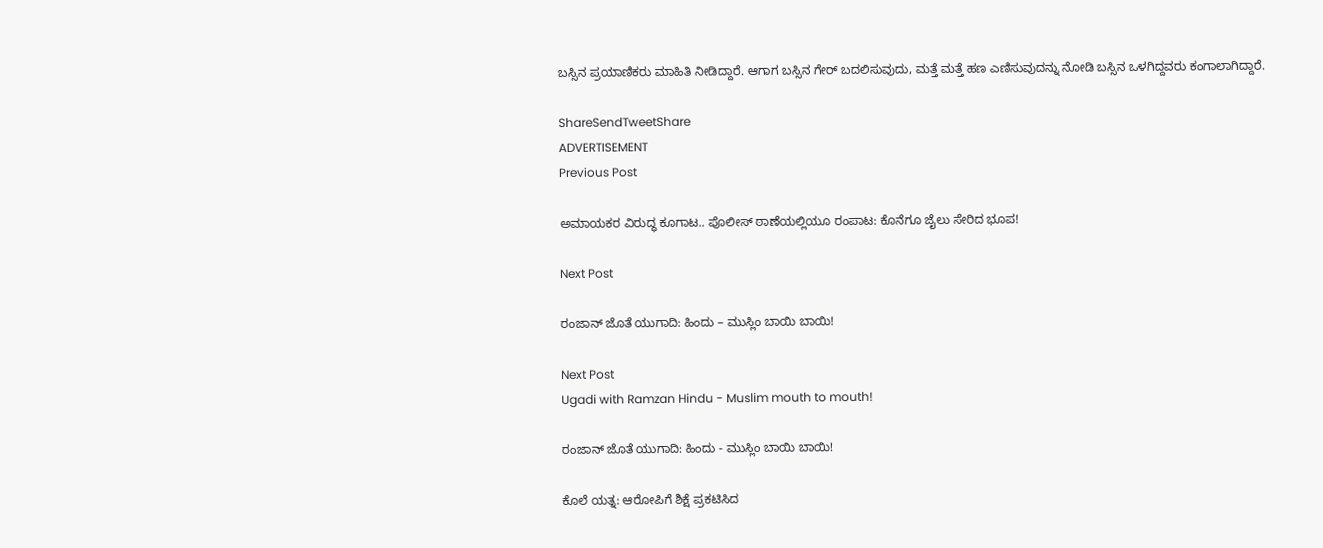ಬಸ್ಸಿನ ಪ್ರಯಾಣಿಕರು ಮಾಹಿತಿ ನೀಡಿದ್ದಾರೆ. ಆಗಾಗ ಬಸ್ಸಿನ ಗೇರ್ ಬದಲಿಸುವುದು, ಮತ್ತೆ ಮತ್ತೆ ಹಣ ಎಣಿಸುವುದನ್ನು ನೋಡಿ ಬಸ್ಸಿನ ಒಳಗಿದ್ದವರು ಕಂಗಾಲಾಗಿದ್ದಾರೆ.

ShareSendTweetShare
ADVERTISEMENT
Previous Post

ಅಮಾಯಕರ ವಿರುದ್ಧ ಕೂಗಾಟ.. ಪೊಲೀಸ್ ಠಾಣೆಯಲ್ಲಿಯೂ ರಂಪಾಟ: ಕೊನೆಗೂ ಜೈಲು ಸೇರಿದ ಭೂಪ!

Next Post

ರಂಜಾನ್ ಜೊತೆ ಯುಗಾದಿ: ಹಿಂದು – ಮುಸ್ಲಿಂ ಬಾಯಿ ಬಾಯಿ!

Next Post
Ugadi with Ramzan Hindu - Muslim mouth to mouth!

ರಂಜಾನ್ ಜೊತೆ ಯುಗಾದಿ: ಹಿಂದು - ಮುಸ್ಲಿಂ ಬಾಯಿ ಬಾಯಿ!

ಕೊಲೆ ಯತ್ನ: ಆರೋಪಿಗೆ ಶಿಕ್ಷೆ ಪ್ರಕಟಿಸಿದ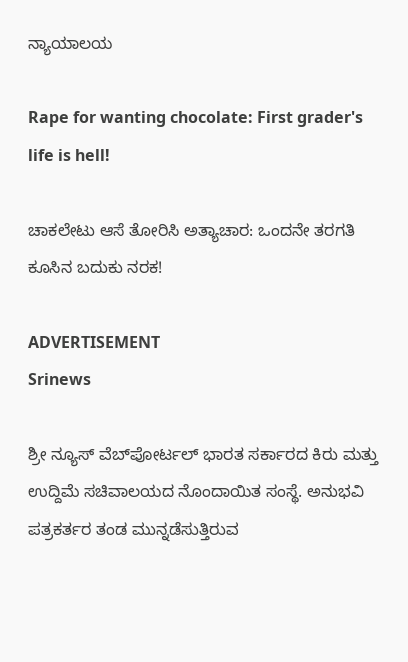ನ್ಯಾಯಾಲಯ

Rape for wanting chocolate: First grader's life is hell!

ಚಾಕಲೇಟು ಆಸೆ ತೋರಿಸಿ ಅತ್ಯಾಚಾರ: ಒಂದನೇ ತರಗತಿ ಕೂಸಿನ ಬದುಕು ನರಕ!

ADVERTISEMENT
Srinews

ಶ್ರೀ ನ್ಯೂಸ್ ವೆಬ್‌ಪೋರ್ಟಲ್ ಭಾರತ ಸರ್ಕಾರದ ಕಿರು ಮತ್ತು ಉದ್ದಿಮೆ ಸಚಿವಾಲಯದ ನೊಂದಾಯಿತ ಸಂಸ್ಥೆ. ಅನುಭವಿ ಪತ್ರಕರ್ತರ ತಂಡ ಮುನ್ನಡೆಸುತ್ತಿರುವ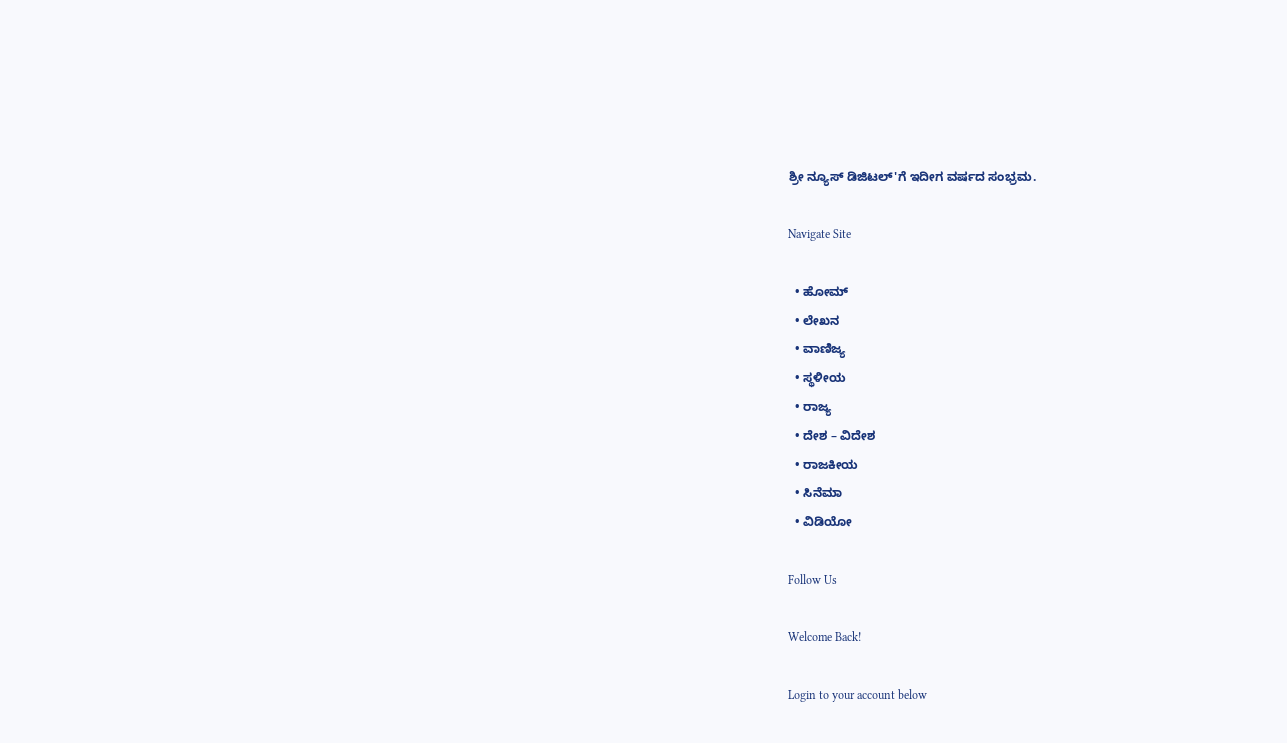ಶ್ರೀ ನ್ಯೂಸ್ ಡಿಜಿಟಲ್'ಗೆ ಇದೀಗ ವರ್ಷದ ಸಂಭ್ರಮ.

Navigate Site

  • ಹೋಮ್
  • ಲೇಖನ
  • ವಾಣಿಜ್ಯ
  • ಸ್ಥಳೀಯ
  • ರಾಜ್ಯ
  • ದೇಶ – ವಿದೇಶ
  • ರಾಜಕೀಯ
  • ಸಿನೆಮಾ
  • ವಿಡಿಯೋ

Follow Us

Welcome Back!

Login to your account below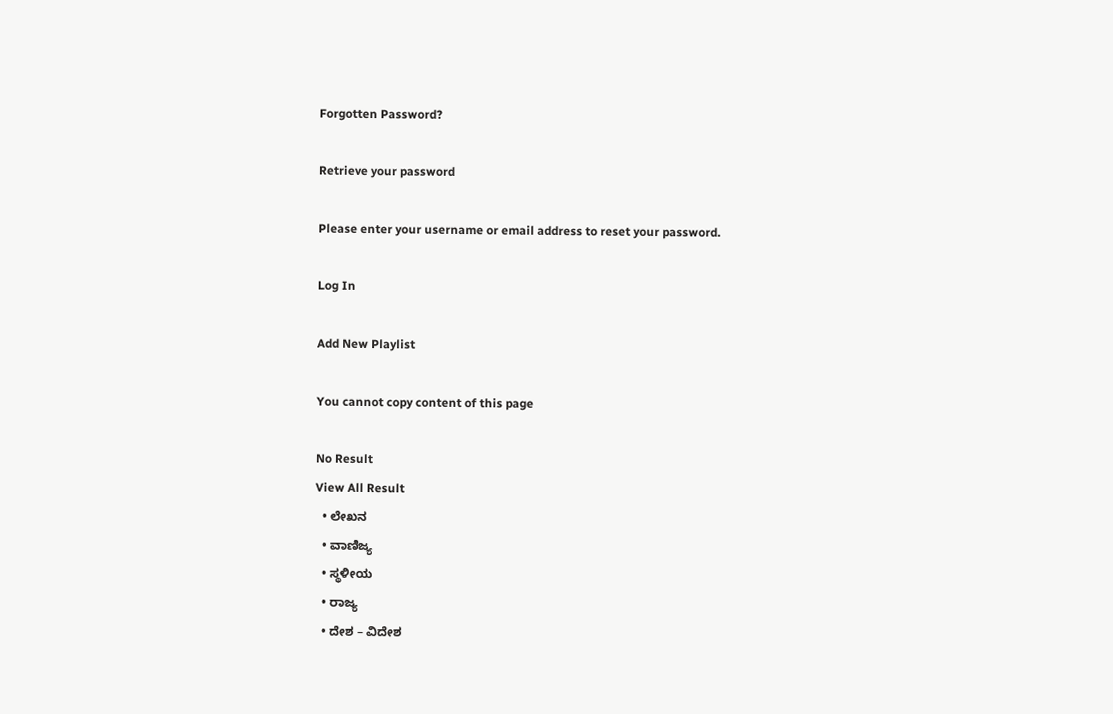Forgotten Password?

Retrieve your password

Please enter your username or email address to reset your password.

Log In

Add New Playlist

You cannot copy content of this page

No Result
View All Result
  • ಲೇಖನ
  • ವಾಣಿಜ್ಯ
  • ಸ್ಥಳೀಯ
  • ರಾಜ್ಯ
  • ದೇಶ – ವಿದೇಶ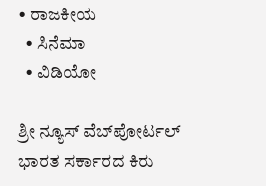• ರಾಜಕೀಯ
  • ಸಿನೆಮಾ
  • ವಿಡಿಯೋ

ಶ್ರೀ ನ್ಯೂಸ್ ವೆಬ್‌ಪೋರ್ಟಲ್ ಭಾರತ ಸರ್ಕಾರದ ಕಿರು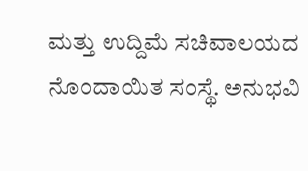ಮತ್ತು ಉದ್ದಿಮೆ ಸಚಿವಾಲಯದ ನೊಂದಾಯಿತ ಸಂಸ್ಥೆ. ಅನುಭವಿ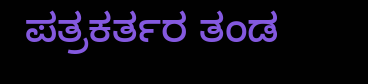ಪತ್ರಕರ್ತರ ತಂಡ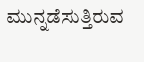ಮುನ್ನಡೆಸುತ್ತಿರುವ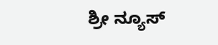ಶ್ರೀ ನ್ಯೂಸ್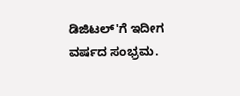ಡಿಜಿಟಲ್'ಗೆ ಇದೀಗ ವರ್ಷದ ಸಂಭ್ರಮ.